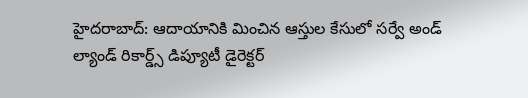హైదరాబాద్: ఆదాయానికి మించిన ఆస్తుల కేసులో సర్వే అండ్ ల్యాండ్ రికార్డ్స్ డిప్యూటీ డైరెక్టర్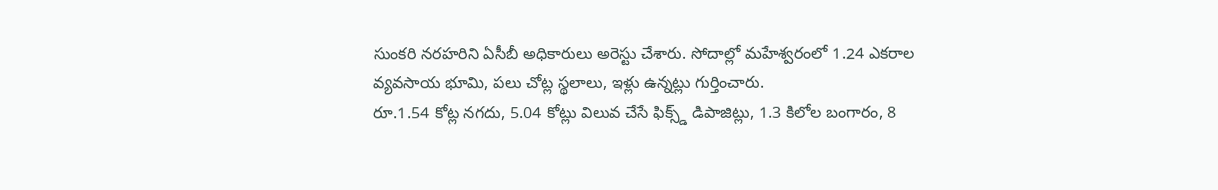సుంకరి నరహరిని ఏసీబీ అధికారులు అరెస్టు చేశారు. సోదాల్లో మహేశ్వరంలో 1.24 ఎకరాల వ్యవసాయ భూమి, పలు చోట్ల స్థలాలు, ఇళ్లు ఉన్నట్లు గుర్తించారు.
రూ.1.54 కోట్ల నగదు, 5.04 కోట్లు విలువ చేసే ఫిక్స్డ్ డిపాజిట్లు, 1.3 కిలోల బంగారం, 8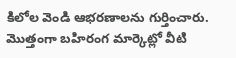కిలోల వెండి ఆభరణాలను గుర్తించారు. మొత్తంగా బహిరంగ మార్కెట్లో వీటి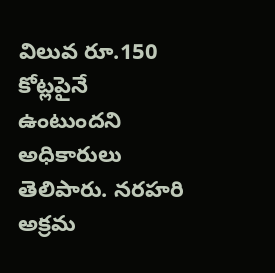విలువ రూ.150 కోట్లపైనే ఉంటుందని అధికారులు తెలిపారు. నరహరి అక్రమ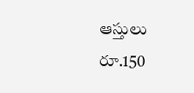ఆస్తులు రూ.150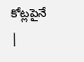కోట్లపైనే
|